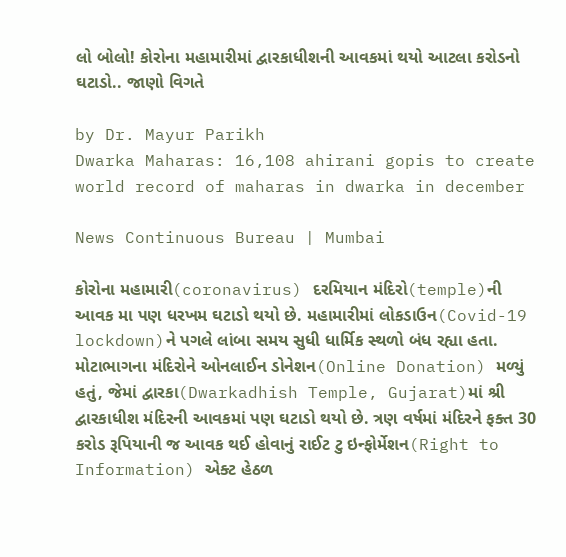લો બોલો! કોરોના મહામારીમાં દ્વારકાધીશની આવકમાં થયો આટલા કરોડનો ઘટાડો.. જાણો વિગતે

by Dr. Mayur Parikh
Dwarka Maharas: 16,108 ahirani gopis to create world record of maharas in dwarka in december

News Continuous Bureau | Mumbai

કોરોના મહામારી(coronavirus) દરમિયાન મંદિરો(temple)ની આવક મા પણ ધરખમ ઘટાડો થયો છે. મહામારીમાં લોકડાઉન(Covid-19 lockdown)ને પગલે લાંબા સમય સુધી ધાર્મિક સ્થળો બંધ રહ્યા હતા. મોટાભાગના મંદિરોને ઓનલાઈન ડોનેશન(Online Donation) મળ્યું હતું, જેમાં દ્વારકા(Dwarkadhish Temple, Gujarat)માં શ્રી દ્વારકાધીશ મંદિરની આવકમાં પણ ઘટાડો થયો છે. ત્રણ વર્ષમાં મંદિરને ફક્ત 30 કરોડ રૂપિયાની જ આવક થઈ હોવાનું રાઈટ ટુ ઇન્ફોર્મેશન(Right to Information) એક્ટ હેઠળ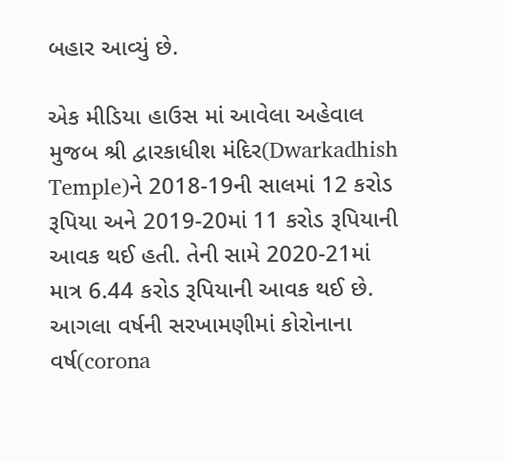બહાર આવ્યું છે.

એક મીડિયા હાઉસ માં આવેલા અહેવાલ મુજબ શ્રી દ્વારકાધીશ મંદિર(Dwarkadhish Temple)ને 2018-19ની સાલમાં 12 કરોડ રૂપિયા અને 2019-20માં 11 કરોડ રૂપિયાની આવક થઈ હતી. તેની સામે 2020-21માં માત્ર 6.44 કરોડ રૂપિયાની આવક થઈ છે. આગલા વર્ષની સરખામણીમાં કોરોનાના વર્ષ(corona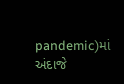pandemic)માં અંદાજે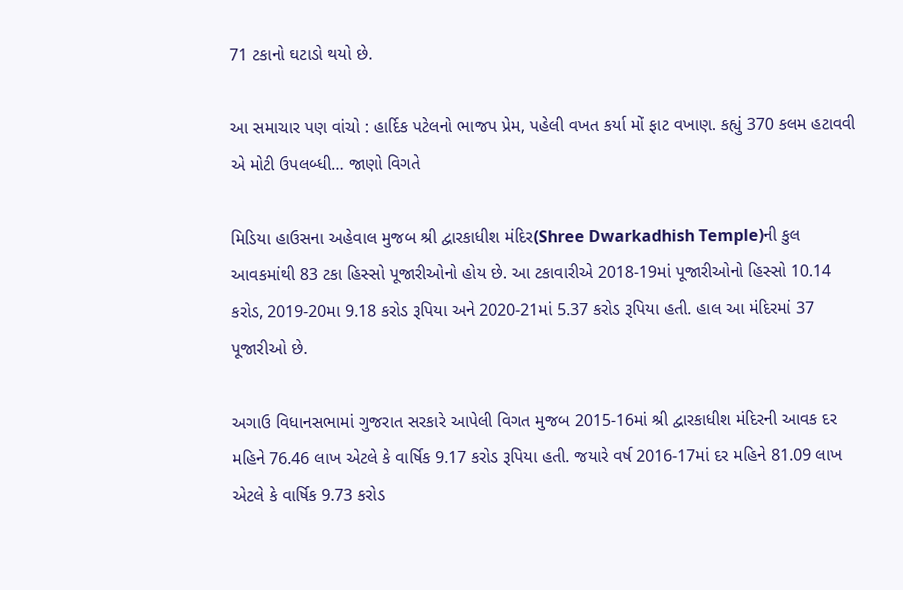71 ટકાનો ઘટાડો થયો છે.

આ સમાચાર પણ વાંચો : હાર્દિક પટેલનો ભાજપ પ્રેમ, પહેલી વખત કર્યા મોં ફાટ વખાણ. કહ્યું 370 કલમ હટાવવી એ મોટી ઉપલબ્ધી… જાણો વિગતે

મિડિયા હાઉસના અહેવાલ મુજબ શ્રી દ્વારકાધીશ મંદિર(Shree Dwarkadhish Temple)ની કુલ આવકમાંથી 83 ટકા હિસ્સો પૂજારીઓનો હોય છે. આ ટકાવારીએ 2018-19માં પૂજારીઓનો હિસ્સો 10.14 કરોડ, 2019-20મા 9.18 કરોડ રૂપિયા અને 2020-21માં 5.37 કરોડ રૂપિયા હતી. હાલ આ મંદિરમાં 37 પૂજારીઓ છે.

અગાઉ વિધાનસભામાં ગુજરાત સરકારે આપેલી વિગત મુજબ 2015-16માં શ્રી દ્વારકાધીશ મંદિરની આવક દર મહિને 76.46 લાખ એટલે કે વાર્ષિક 9.17 કરોડ રૂપિયા હતી. જયારે વર્ષ 2016-17માં દર મહિને 81.09 લાખ એટલે કે વાર્ષિક 9.73 કરોડ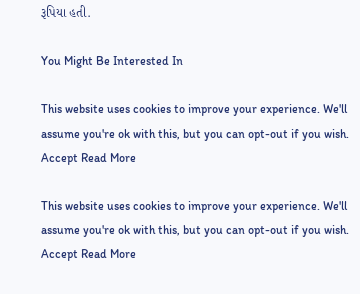રૂપિયા હતી.

You Might Be Interested In

This website uses cookies to improve your experience. We'll assume you're ok with this, but you can opt-out if you wish. Accept Read More

This website uses cookies to improve your experience. We'll assume you're ok with this, but you can opt-out if you wish. Accept Read More